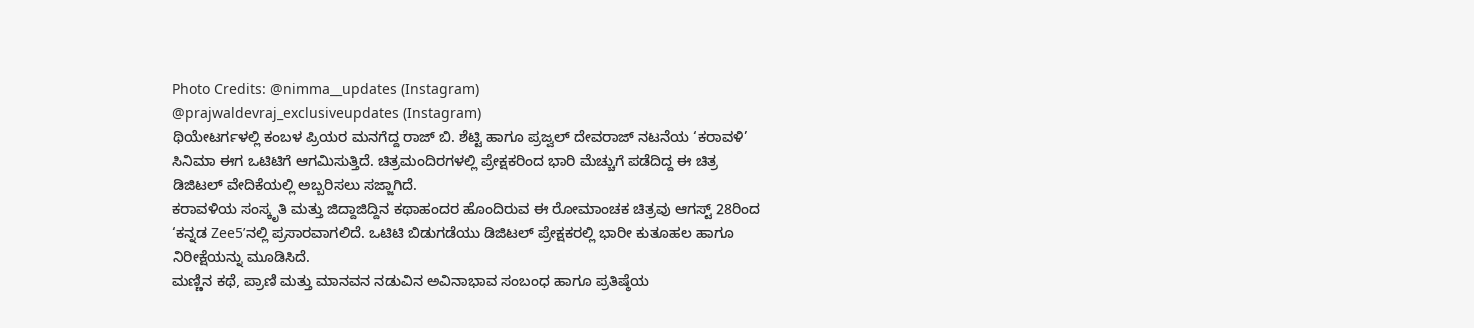Photo Credits: @nimma__updates (Instagram)
@prajwaldevraj_exclusiveupdates (Instagram)
ಥಿಯೇಟರ್ಗಳಲ್ಲಿ ಕಂಬಳ ಪ್ರಿಯರ ಮನಗೆದ್ದ ರಾಜ್ ಬಿ. ಶೆಟ್ಟಿ ಹಾಗೂ ಪ್ರಜ್ವಲ್ ದೇವರಾಜ್ ನಟನೆಯ ‘ಕರಾವಳಿ’ ಸಿನಿಮಾ ಈಗ ಒಟಿಟಿಗೆ ಆಗಮಿಸುತ್ತಿದೆ. ಚಿತ್ರಮಂದಿರಗಳಲ್ಲಿ ಪ್ರೇಕ್ಷಕರಿಂದ ಭಾರಿ ಮೆಚ್ಚುಗೆ ಪಡೆದಿದ್ದ ಈ ಚಿತ್ರ ಡಿಜಿಟಲ್ ವೇದಿಕೆಯಲ್ಲಿ ಅಬ್ಬರಿಸಲು ಸಜ್ಜಾಗಿದೆ.
ಕರಾವಳಿಯ ಸಂಸ್ಕೃತಿ ಮತ್ತು ಜಿದ್ದಾಜಿದ್ದಿನ ಕಥಾಹಂದರ ಹೊಂದಿರುವ ಈ ರೋಮಾಂಚಕ ಚಿತ್ರವು ಆಗಸ್ಟ್ 28ರಿಂದ ‘ಕನ್ನಡ Zee5’ನಲ್ಲಿ ಪ್ರಸಾರವಾಗಲಿದೆ. ಒಟಿಟಿ ಬಿಡುಗಡೆಯು ಡಿಜಿಟಲ್ ಪ್ರೇಕ್ಷಕರಲ್ಲಿ ಭಾರೀ ಕುತೂಹಲ ಹಾಗೂ ನಿರೀಕ್ಷೆಯನ್ನು ಮೂಡಿಸಿದೆ.
ಮಣ್ಣಿನ ಕಥೆ, ಪ್ರಾಣಿ ಮತ್ತು ಮಾನವನ ನಡುವಿನ ಅವಿನಾಭಾವ ಸಂಬಂಧ ಹಾಗೂ ಪ್ರತಿಷ್ಠೆಯ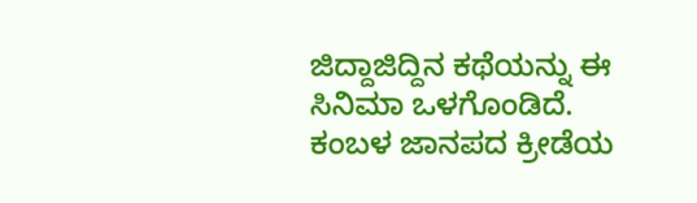ಜಿದ್ದಾಜಿದ್ದಿನ ಕಥೆಯನ್ನು ಈ ಸಿನಿಮಾ ಒಳಗೊಂಡಿದೆ. ಕಂಬಳ ಜಾನಪದ ಕ್ರೀಡೆಯ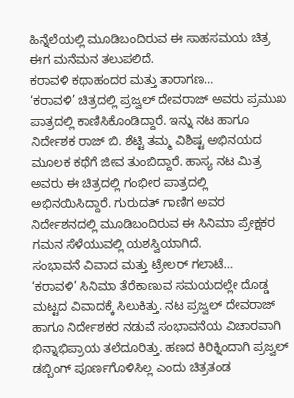ಹಿನ್ನೆಲೆಯಲ್ಲಿ ಮೂಡಿಬಂದಿರುವ ಈ ಸಾಹಸಮಯ ಚಿತ್ರ ಈಗ ಮನೆಮನ ತಲುಪಲಿದೆ.
ಕರಾವಳಿ ಕಥಾಹಂದರ ಮತ್ತು ತಾರಾಗಣ…
‘ಕರಾವಳಿ’ ಚಿತ್ರದಲ್ಲಿ ಪ್ರಜ್ವಲ್ ದೇವರಾಜ್ ಅವರು ಪ್ರಮುಖ ಪಾತ್ರದಲ್ಲಿ ಕಾಣಿಸಿಕೊಂಡಿದ್ದಾರೆ. ಇನ್ನು ನಟ ಹಾಗೂ ನಿರ್ದೇಶಕ ರಾಜ್ ಬಿ. ಶೆಟ್ಟಿ ತಮ್ಮ ವಿಶಿಷ್ಟ ಅಭಿನಯದ ಮೂಲಕ ಕಥೆಗೆ ಜೀವ ತುಂಬಿದ್ದಾರೆ. ಹಾಸ್ಯ ನಟ ಮಿತ್ರ ಅವರು ಈ ಚಿತ್ರದಲ್ಲಿ ಗಂಭೀರ ಪಾತ್ರದಲ್ಲಿ ಅಭಿನಯಿಸಿದ್ದಾರೆ. ಗುರುದತ್ ಗಾಣಿಗ ಅವರ ನಿರ್ದೇಶನದಲ್ಲಿ ಮೂಡಿಬಂದಿರುವ ಈ ಸಿನಿಮಾ ಪ್ರೇಕ್ಷಕರ ಗಮನ ಸೆಳೆಯುವಲ್ಲಿ ಯಶಸ್ವಿಯಾಗಿದೆ.
ಸಂಭಾವನೆ ವಿವಾದ ಮತ್ತು ಟ್ರೇಲರ್ ಗಲಾಟೆ…
‘ಕರಾವಳಿ’ ಸಿನಿಮಾ ತೆರೆಕಾಣುವ ಸಮಯದಲ್ಲೇ ದೊಡ್ಡ ಮಟ್ಟದ ವಿವಾದಕ್ಕೆ ಸಿಲುಕಿತ್ತು. ನಟ ಪ್ರಜ್ವಲ್ ದೇವರಾಜ್ ಹಾಗೂ ನಿರ್ದೇಶಕರ ನಡುವೆ ಸಂಭಾವನೆಯ ವಿಚಾರವಾಗಿ ಭಿನ್ನಾಭಿಪ್ರಾಯ ತಲೆದೂರಿತ್ತು. ಹಣದ ಕಿರಿಕ್ನಿಂದಾಗಿ ಪ್ರಜ್ವಲ್ ಡಬ್ಬಿಂಗ್ ಪೂರ್ಣಗೊಳಿಸಿಲ್ಲ ಎಂದು ಚಿತ್ರತಂಡ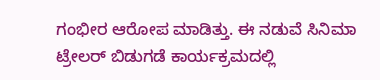ಗಂಭೀರ ಆರೋಪ ಮಾಡಿತ್ತು. ಈ ನಡುವೆ ಸಿನಿಮಾ ಟ್ರೇಲರ್ ಬಿಡುಗಡೆ ಕಾರ್ಯಕ್ರಮದಲ್ಲಿ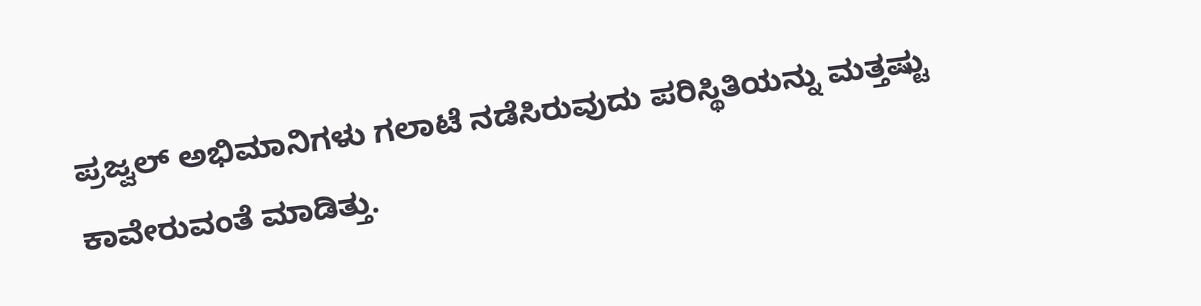ಪ್ರಜ್ವಲ್ ಅಭಿಮಾನಿಗಳು ಗಲಾಟೆ ನಡೆಸಿರುವುದು ಪರಿಸ್ಥಿತಿಯನ್ನು ಮತ್ತಷ್ಟು ಕಾವೇರುವಂತೆ ಮಾಡಿತ್ತು.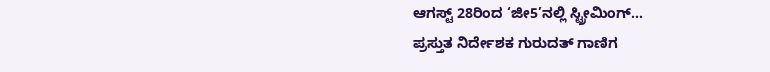ಆಗಸ್ಟ್ 28ರಿಂದ ‘ಜೀ5’ನಲ್ಲಿ ಸ್ಟ್ರೀಮಿಂಗ್…
ಪ್ರಸ್ತುತ ನಿರ್ದೇಶಕ ಗುರುದತ್ ಗಾಣಿಗ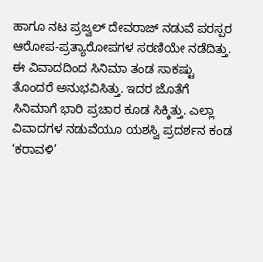ಹಾಗೂ ನಟ ಪ್ರಜ್ವಲ್ ದೇವರಾಜ್ ನಡುವೆ ಪರಸ್ಪರ ಆರೋಪ-ಪ್ರತ್ಯಾರೋಪಗಳ ಸರಣಿಯೇ ನಡೆದಿತ್ತು. ಈ ವಿವಾದದಿಂದ ಸಿನಿಮಾ ತಂಡ ಸಾಕಷ್ಟು ತೊಂದರೆ ಅನುಭವಿಸಿತ್ತು. ಇದರ ಜೊತೆಗೆ ಸಿನಿಮಾಗೆ ಭಾರಿ ಪ್ರಚಾರ ಕೂಡ ಸಿಕ್ಕಿತ್ತು. ಎಲ್ಲಾ ವಿವಾದಗಳ ನಡುವೆಯೂ ಯಶಸ್ವಿ ಪ್ರದರ್ಶನ ಕಂಡ ‘ಕರಾವಳಿ’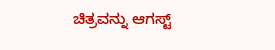ಚಿತ್ರವನ್ನು ಆಗಸ್ಟ್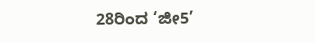28ರಿಂದ ‘ಜೀ5’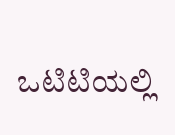ಒಟಿಟಿಯಲ್ಲಿ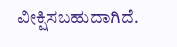ವೀಕ್ಷಿಸಬಹುದಾಗಿದೆ.